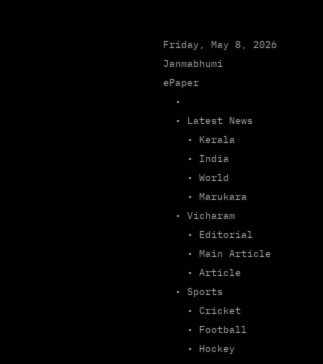Friday, May 8, 2026
Janmabhumi
ePaper
  •
  • Latest News
    • Kerala
    • India
    • World
    • Marukara
  • Vicharam
    • Editorial
    • Main Article
    • Article
  • Sports
    • Cricket
    • Football
    • Hockey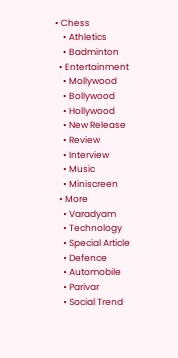• Chess
    • Athletics
    • Badminton
  • Entertainment
    • Mollywood
    • Bollywood
    • Hollywood
    • New Release
    • Review
    • Interview
    • Music
    • Miniscreen
  • More
    • Varadyam
    • Technology
    • Special Article
    • Defence
    • Automobile
    • Parivar
    • Social Trend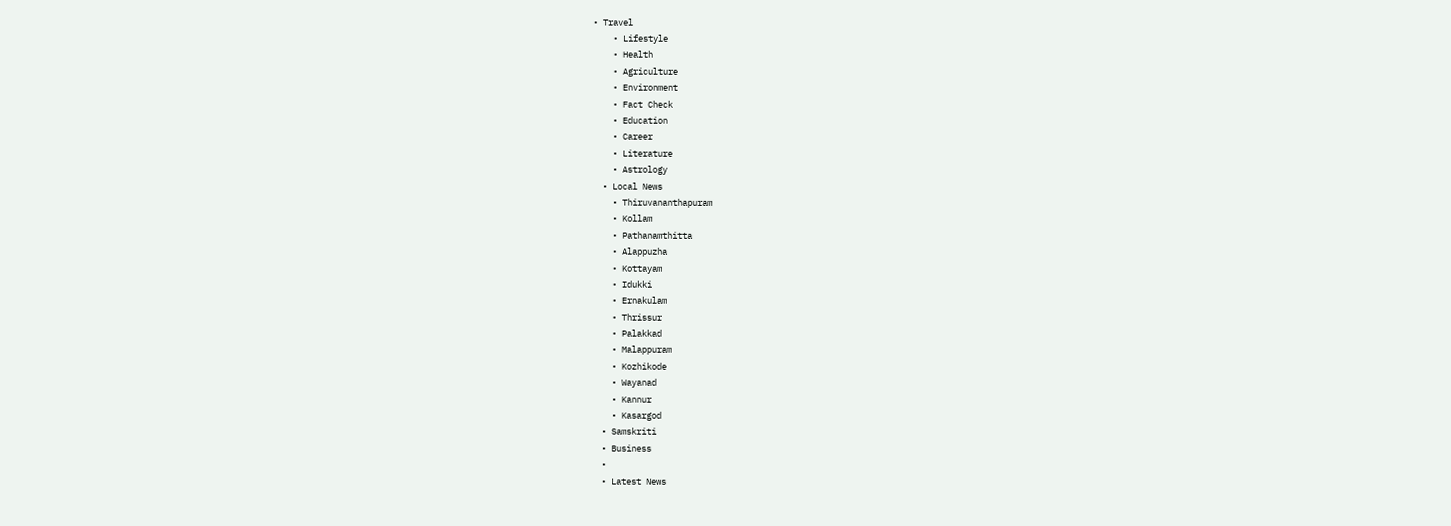• Travel
    • Lifestyle
    • Health
    • Agriculture
    • Environment
    • Fact Check
    • Education
    • Career
    • Literature
    • Astrology
  • Local News
    • Thiruvananthapuram
    • Kollam
    • Pathanamthitta
    • Alappuzha
    • Kottayam
    • Idukki
    • Ernakulam
    • Thrissur
    • Palakkad
    • Malappuram
    • Kozhikode
    • Wayanad
    • Kannur
    • Kasargod
  • Samskriti
  • Business
  •
  • Latest News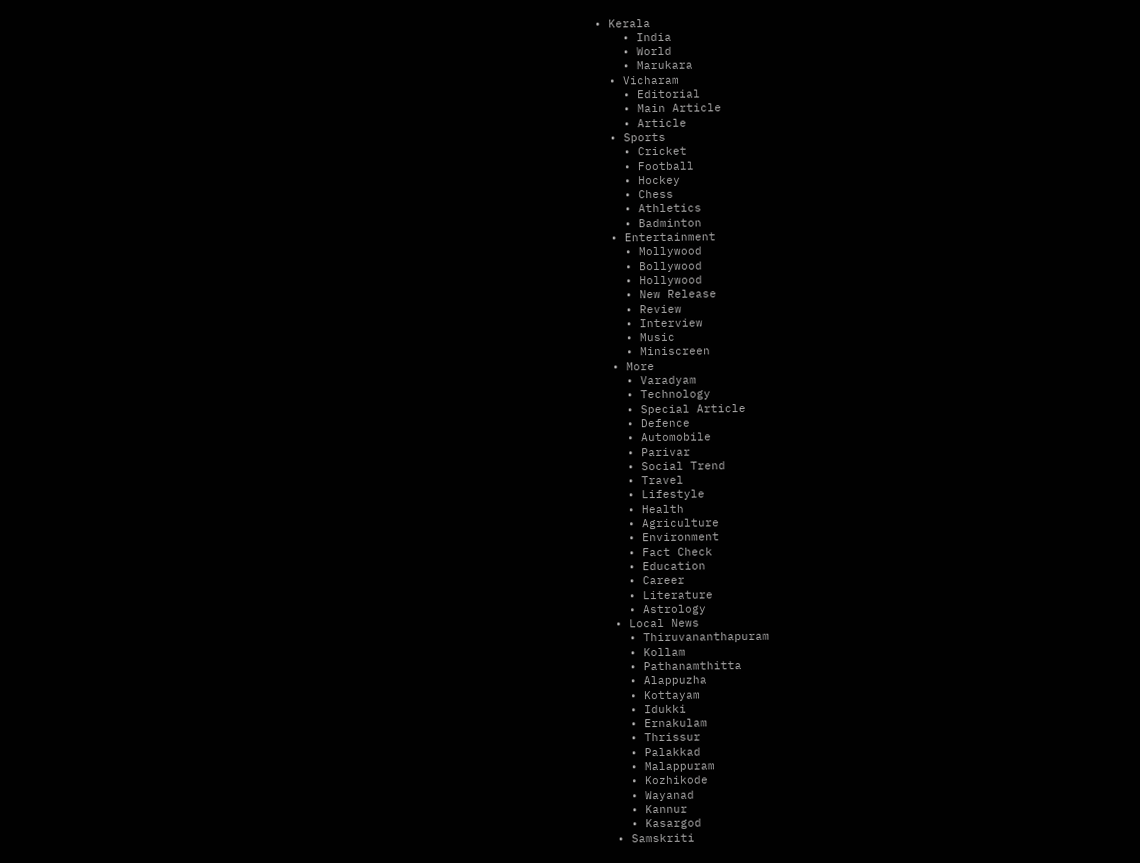• Kerala
    • India
    • World
    • Marukara
  • Vicharam
    • Editorial
    • Main Article
    • Article
  • Sports
    • Cricket
    • Football
    • Hockey
    • Chess
    • Athletics
    • Badminton
  • Entertainment
    • Mollywood
    • Bollywood
    • Hollywood
    • New Release
    • Review
    • Interview
    • Music
    • Miniscreen
  • More
    • Varadyam
    • Technology
    • Special Article
    • Defence
    • Automobile
    • Parivar
    • Social Trend
    • Travel
    • Lifestyle
    • Health
    • Agriculture
    • Environment
    • Fact Check
    • Education
    • Career
    • Literature
    • Astrology
  • Local News
    • Thiruvananthapuram
    • Kollam
    • Pathanamthitta
    • Alappuzha
    • Kottayam
    • Idukki
    • Ernakulam
    • Thrissur
    • Palakkad
    • Malappuram
    • Kozhikode
    • Wayanad
    • Kannur
    • Kasargod
  • Samskriti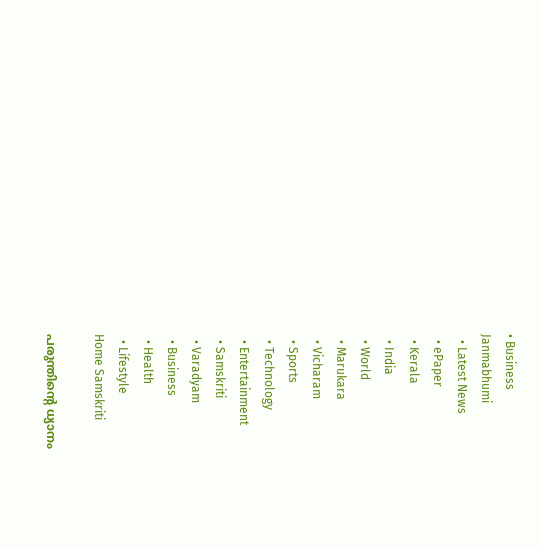• Business
Janmabhumi
  • Latest News
  • ePaper
  • Kerala
  • India
  • World
  • Marukara
  • Vicharam
  • Sports
  • Technology
  • Entertainment
  • Samskriti
  • Varadyam
  • Business
  • Health
  • Lifestyle
Home Samskriti

പരുന്തിന്റെ ധ്യാനം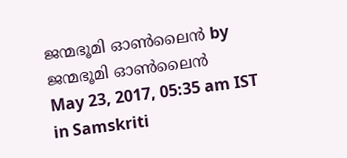ജന്മഭൂമി ഓണ്‍ലൈന്‍ by ജന്മഭൂമി ഓണ്‍ലൈന്‍
May 23, 2017, 05:35 am IST
in Samskriti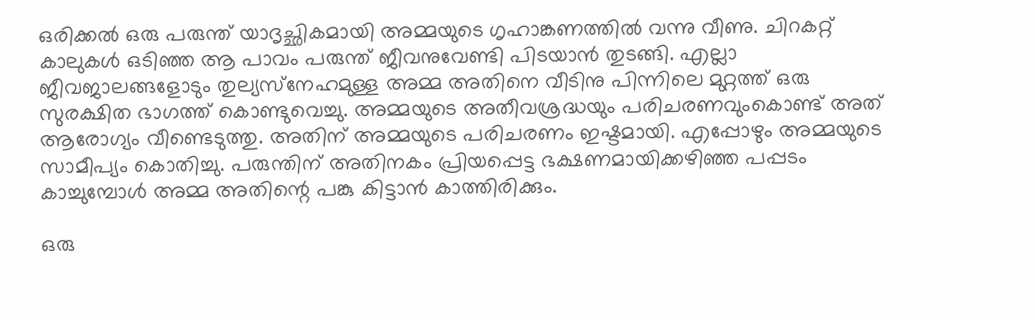ഒരിക്കല്‍ ഒരു പരുന്ത് യാദൃച്ഛികമായി അമ്മയുടെ ഗൃഹാങ്കണത്തില്‍ വന്നു വീണു. ചിറകറ്റ് കാലുകള്‍ ഒടിഞ്ഞ ആ പാവം പരുന്ത് ജീവനുവേണ്ടി പിടയാന്‍ തുടങ്ങി. എല്ലാ ജീവജാലങ്ങളോടും തുല്യസ്‌നേഹമുള്ള അമ്മ അതിനെ വീടിനു പിന്നിലെ മുറ്റത്ത് ഒരു സുരക്ഷിത ഭാഗത്ത് കൊണ്ടുവെച്ചു. അമ്മയുടെ അതീവശ്രദ്ധയും പരിചരണവുംകൊണ്ട് അത് ആരോഗ്യം വീണ്ടെടുത്തു. അതിന് അമ്മയുടെ പരിചരണം ഇഷ്ടമായി. എപ്പോഴും അമ്മയുടെ സാമീപ്യം കൊതിച്ചു. പരുന്തിന് അതിനകം പ്രിയപ്പെട്ട ഭക്ഷണമായിക്കഴിഞ്ഞ പപ്പടം കാച്ചുമ്പോള്‍ അമ്മ അതിന്റെ പങ്കു കിട്ടാന്‍ കാത്തിരിക്കും.

ഒരു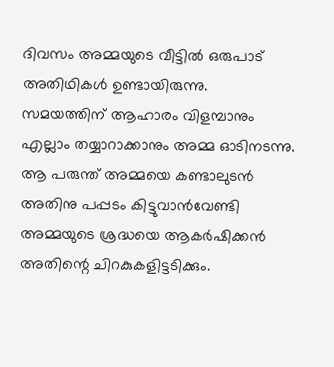ദിവസം അമ്മയുടെ വീട്ടില്‍ ഒരുപാട് അതിഥികള്‍ ഉണ്ടായിരുന്നു. സമയത്തിന് ആഹാരം വിളമ്പാനും എല്ലാം തയ്യാറാക്കാനും അമ്മ ഓടിനടന്നു. ആ പരുന്ത് അമ്മയെ കണ്ടാലുടന്‍ അതിനു പപ്പടം കിട്ടുവാന്‍വേണ്ടി അമ്മയുടെ ശ്രദ്ധയെ ആകര്‍ഷിക്കന്‍ അതിന്റെ ചിറകുകളിട്ടടിക്കും.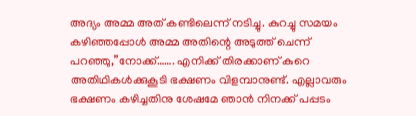അദ്യം അമ്മ അത് കണ്ടിലെന്ന് നടിച്ചു. കുറച്ചു സമയം കഴിഞ്ഞപ്പോള്‍ അമ്മ അതിന്റെ അടുത്ത് ചെന്ന് പറഞ്ഞു,”നോക്ക്……. എനിക്ക് തിരക്കാണ് കുറെ അതിഥികള്‍ക്കുകൂടി ഭക്ഷണം വിളമ്പാനുണ്ട്. എല്ലാവരും ഭക്ഷണം കഴിച്ചതിനു ശേഷമേ ഞാന്‍ നിനക്ക് പപ്പടം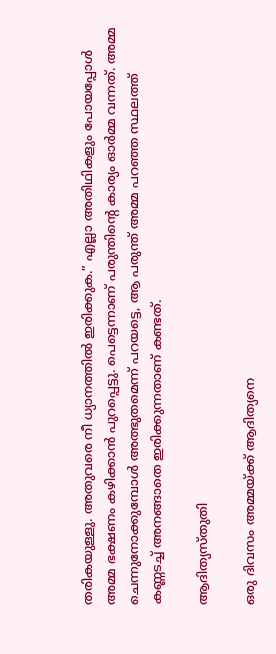തരികയുള്ളു. അതുവരെ നീ ധ്യാനത്തില്‍ ഇരിക്കുക.” എല്ലാ അതിഥികളും പോയപ്പോള്‍ അമ്മ ഭക്ഷണം കഴിക്കാന്‍ പുറപ്പെട്ടു. പെട്ടെന്നാണ് പരുന്തിന്റെ കാര്യം ഓര്‍മ്മ വന്നത്. അമ്മ ചെന്നുനോക്കുമ്പോള്‍ അത്ഭുതമെന്ന് പറയട്ടെ, ആ പരുന്ത് അമ്മ പറഞ്ഞ സ്ഥലത്ത് കണ്ണടച്ച് അനങ്ങാതെ ഇരിക്കുന്നതാണ് കണ്ടത്.

ആദിത്യസ്തുതി

ഒരു ദിവസം അമ്മയ്‌ക്ക് ആദിത്യനെ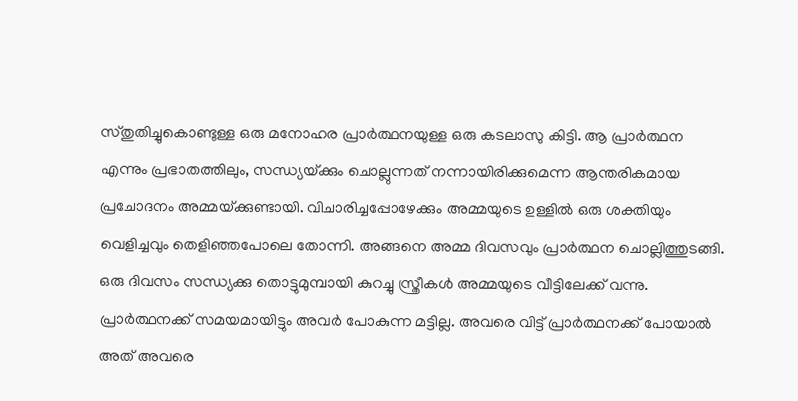സ്തുതിച്ചുകൊണ്ടുള്ള ഒരു മനോഹര പ്രാര്‍ത്ഥനയുള്ള ഒരു കടലാസു കിട്ടി. ആ പ്രാര്‍ത്ഥന എന്നും പ്രഭാതത്തിലും, സന്ധ്യയ്‌ക്കും ചൊല്ലുന്നത് നന്നായിരിക്കുമെന്ന ആന്തരികമായ പ്രചോദനം അമ്മയ്‌ക്കുണ്ടായി. വിചാരിച്ചപ്പോഴേക്കും അമ്മയുടെ ഉള്ളില്‍ ഒരു ശക്തിയും വെളിച്ചവും തെളിഞ്ഞപോലെ തോന്നി. അങ്ങനെ അമ്മ ദിവസവും പ്രാര്‍ത്ഥന ചൊല്ലിത്തുടങ്ങി. ഒരു ദിവസം സന്ധ്യക്കു തൊട്ടുമുമ്പായി കുറച്ചു സ്ത്രീകള്‍ അമ്മയുടെ വീട്ടിലേക്ക് വന്നു. പ്രാര്‍ത്ഥനക്ക് സമയമായിട്ടും അവര്‍ പോകുന്ന മട്ടില്ല. അവരെ വിട്ട് പ്രാര്‍ത്ഥനക്ക് പോയാല്‍ അത് അവരെ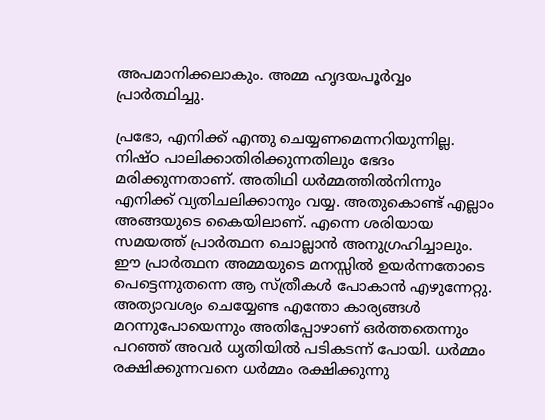അപമാനിക്കലാകും. അമ്മ ഹൃദയപൂര്‍വ്വം പ്രാര്‍ത്ഥിച്ചു.

പ്രഭോ, എനിക്ക് എന്തു ചെയ്യണമെന്നറിയുന്നില്ല. നിഷ്ഠ പാലിക്കാതിരിക്കുന്നതിലും ഭേദം മരിക്കുന്നതാണ്. അതിഥി ധര്‍മ്മത്തില്‍നിന്നും എനിക്ക് വ്യതിചലിക്കാനും വയ്യ. അതുകൊണ്ട് എല്ലാം അങ്ങയുടെ കൈയിലാണ്. എന്നെ ശരിയായ സമയത്ത് പ്രാര്‍ത്ഥന ചൊല്ലാന്‍ അനുഗ്രഹിച്ചാലും. ഈ പ്രാര്‍ത്ഥന അമ്മയുടെ മനസ്സില്‍ ഉയര്‍ന്നതോടെ പെട്ടെന്നുതന്നെ ആ സ്ത്രീകള്‍ പോകാന്‍ എഴുന്നേറ്റു. അത്യാവശ്യം ചെയ്യേണ്ട എന്തോ കാര്യങ്ങള്‍ മറന്നുപോയെന്നും അതിപ്പോഴാണ് ഒര്‍ത്തതെന്നും പറഞ്ഞ് അവര്‍ ധൃതിയില്‍ പടികടന്ന് പോയി. ധര്‍മ്മം രക്ഷിക്കുന്നവനെ ധര്‍മ്മം രക്ഷിക്കുന്നു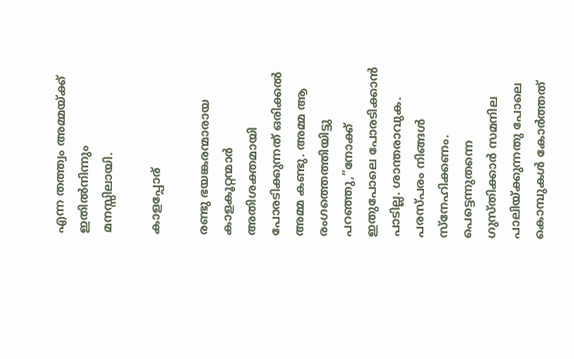എന്ന തത്ത്വം അമ്മയ്‌ക്ക് ഇതില്‍നിന്നും മനസ്സിലായി.

കാളപ്പോര്

രണ്ടു ഭയങ്കരന്മാരായ കാളകൂറ്റന്മാര്‍ അതിശക്തമായി പോരടിക്കുന്നത് ഒരിക്കല്‍ അമ്മ കണ്ടു. അമ്മ ആ രംഗത്തെത്തിയിട്ടു പറഞ്ഞു,”നോക്ക് ഇതുപോലെ പോരടിക്കാന്‍ പാടില്ല. ശാന്തരാവുക. പരസ്പരം നിങ്ങള്‍ സ്‌നേഹിക്കണം. പെട്ടെന്നുതന്നെ ഗുസ്തിക്കാര്‍ സമനില പാലിയ്‌ക്കുന്നതു പോലെ കൊമ്പുകള്‍ കോര്‍ത്തത്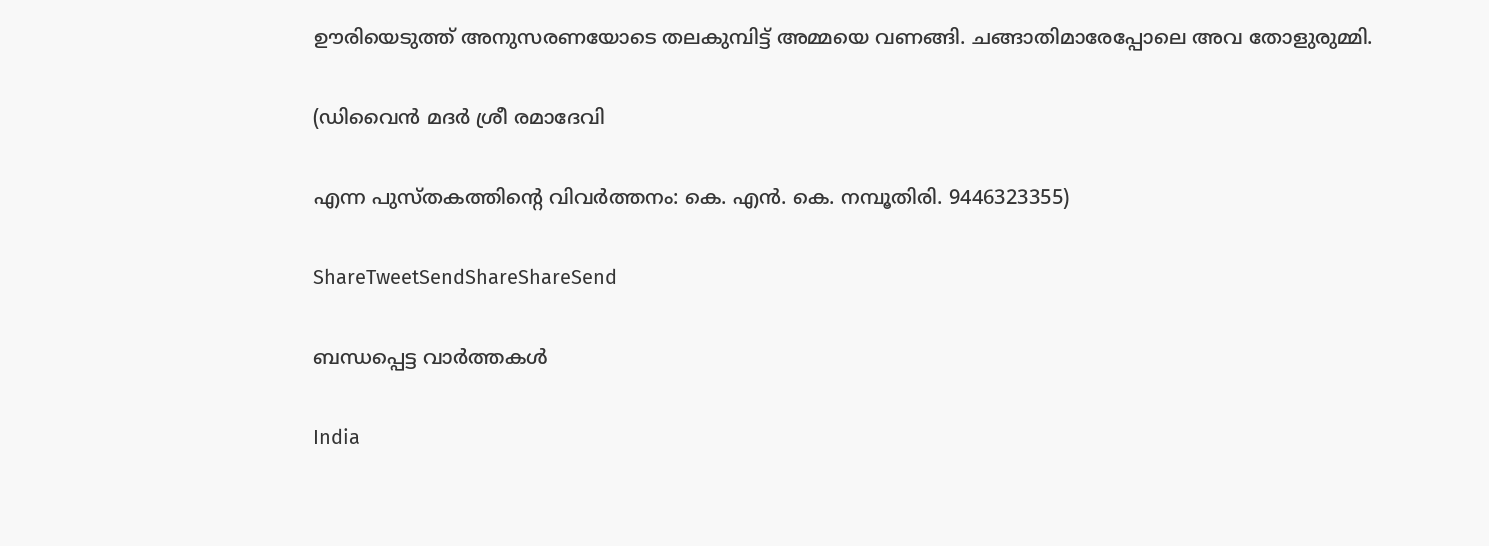ഊരിയെടുത്ത് അനുസരണയോടെ തലകുമ്പിട്ട് അമ്മയെ വണങ്ങി. ചങ്ങാതിമാരേപ്പോലെ അവ തോളുരുമ്മി.

(ഡിവൈന്‍ മദര്‍ ശ്രീ രമാദേവി

എന്ന പുസ്തകത്തിന്റെ വിവര്‍ത്തനം: കെ. എന്‍. കെ. നമ്പൂതിരി. 9446323355)

ShareTweetSendShareShareSend

ബന്ധപ്പെട്ട വാര്‍ത്തകള്‍

India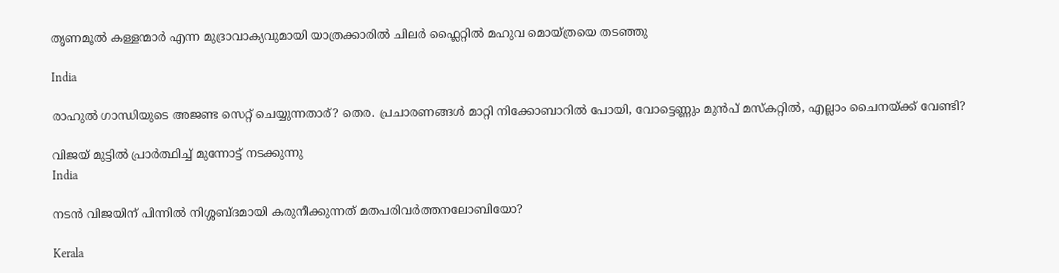തൃണമൂല്‍ കള്ളന്മാര്‍ എന്ന മുദ്രാവാക്യവുമായി യാത്രക്കാരില്‍ ചിലര്‍ ഫ്ലൈറ്റില്‍ മഹുവ മൊയ്ത്രയെ തടഞ്ഞു

India

രാഹുല്‍ ഗാന്ധിയുടെ അജണ്ട സെറ്റ് ചെയ്യുന്നതാര്? തെര. പ്രചാരണങ്ങള്‍ മാറ്റി നിക്കോബാറില്‍ പോയി, വോട്ടെണ്ണും മുന്‍പ് മസ്കറ്റില്‍, എല്ലാം ചൈനയ്‌ക്ക് വേണ്ടി?

വിജയ് മുട്ടില്‍ പ്രാര്‍ത്ഥിച്ച് മുന്നോട്ട് നടക്കുന്നു
India

നടന്‍ വിജയിന് പിന്നില്‍ നിശ്ശബ്ദമായി കരുനീക്കുന്നത് മതപരിവര്‍ത്തനലോബിയോ?

Kerala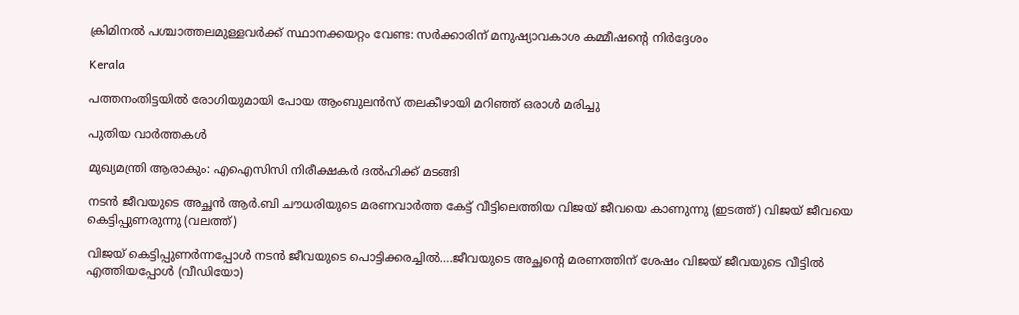ക്രിമിനല്‍ പശ്ചാത്തലമുള്ളവര്‍ക്ക് സ്ഥാനക്കയറ്റം വേണ്ട: സര്‍ക്കാരിന് മനുഷ്യാവകാശ കമ്മീഷന്റെ നിര്‍ദ്ദേശം

Kerala

പത്തനംതിട്ടയില്‍ രോഗിയുമായി പോയ ആംബുലന്‍സ് തലകീഴായി മറിഞ്ഞ് ഒരാള്‍ മരിച്ചു

പുതിയ വാര്‍ത്തകള്‍

മുഖ്യമന്ത്രി ആരാകും: എഐസിസി നിരീക്ഷകര്‍ ദല്‍ഹിക്ക് മടങ്ങി

നടന്‍ ജീവയുടെ അച്ഛന്‍ ആര്‍.ബി ചൗധരിയുടെ മരണവാര്‍ത്ത കേട്ട് വീട്ടിലെത്തിയ വിജയ് ജീവയെ കാണുന്നു (ഇടത്ത്) വിജയ് ജീവയെ കെട്ടിപ്പുണരുന്നു (വലത്ത്)

വിജയ് കെട്ടിപ്പുണര്‍ന്നപ്പോള്‍ നടന്‍ ജീവയുടെ പൊട്ടിക്കരച്ചില്‍….ജീവയുടെ അച്ഛന്റെ മരണത്തിന് ശേഷം വിജയ് ജീവയുടെ വീട്ടില്‍ എത്തിയപ്പോള്‍ (വീഡിയോ)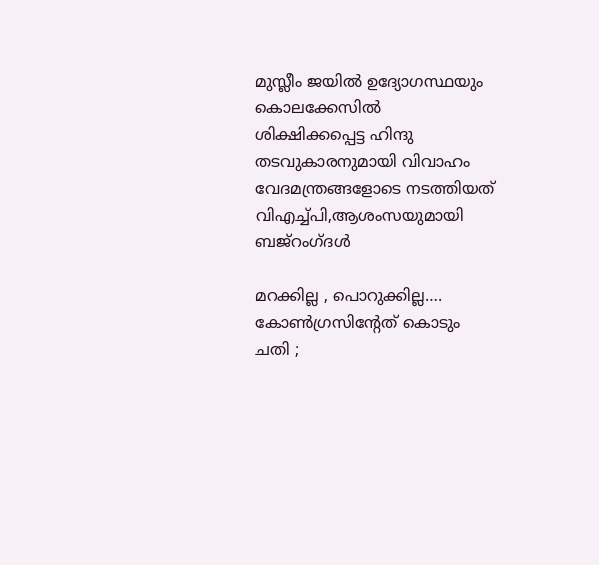മുസ്ലീം ജയില്‍ ഉദ്യോഗസ്ഥയും കൊലക്കേസില്‍ ശിക്ഷിക്കപ്പെട്ട ഹിന്ദു തടവുകാരനുമായി വിവാഹം വേദമന്ത്രങ്ങളോടെ നടത്തിയത് വിഎച്ച്പി,ആശംസയുമായി ബജ്‌റംഗ്ദള്‍

മറക്കില്ല , പൊറുക്കില്ല…. കോൺഗ്രസിൻ്റേത് കൊടും ചതി ;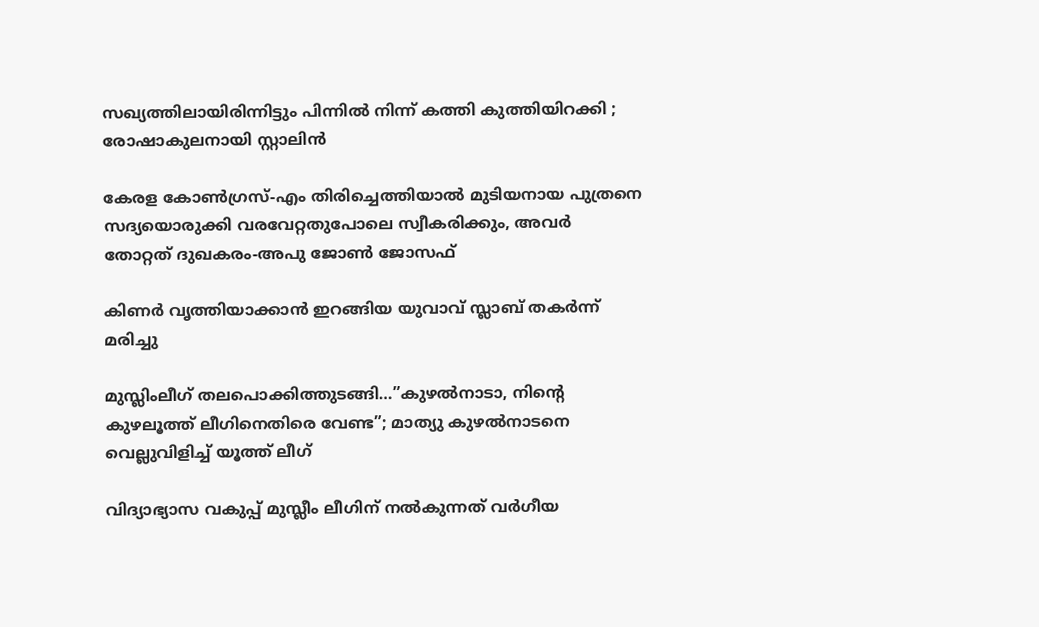സഖ്യത്തിലായിരിന്നിട്ടും പിന്നിൽ നിന്ന് കത്തി കുത്തിയിറക്കി ; രോഷാകുലനായി സ്റ്റാലിൻ

കേരള കോണ്‍ഗ്രസ്-എം തിരിച്ചെത്തിയാല്‍ മുടിയനായ പുത്രനെ സദ്യയൊരുക്കി വരവേറ്റതുപോലെ സ്വീകരിക്കും, അവര്‍ തോറ്റത് ദുഖകരം-അപു ജോണ്‍ ജോസഫ്

കിണര്‍ വൃത്തിയാക്കാന്‍ ഇറങ്ങിയ യുവാവ് സ്ലാബ് തകര്‍ന്ന് മരിച്ചു

മുസ്ലിംലീഗ് തലപൊക്കിത്തുടങ്ങി…”കുഴൽനാടാ, നിന്റെ കുഴലൂത്ത് ലീഗിനെതിരെ വേണ്ട”; മാത്യു കുഴൽനാടനെ വെല്ലുവിളിച്ച് യൂത്ത് ലീഗ്

വിദ്യാഭ്യാസ വകുപ്പ് മുസ്ലീം ലീഗിന് നല്‍കുന്നത് വര്‍ഗീയ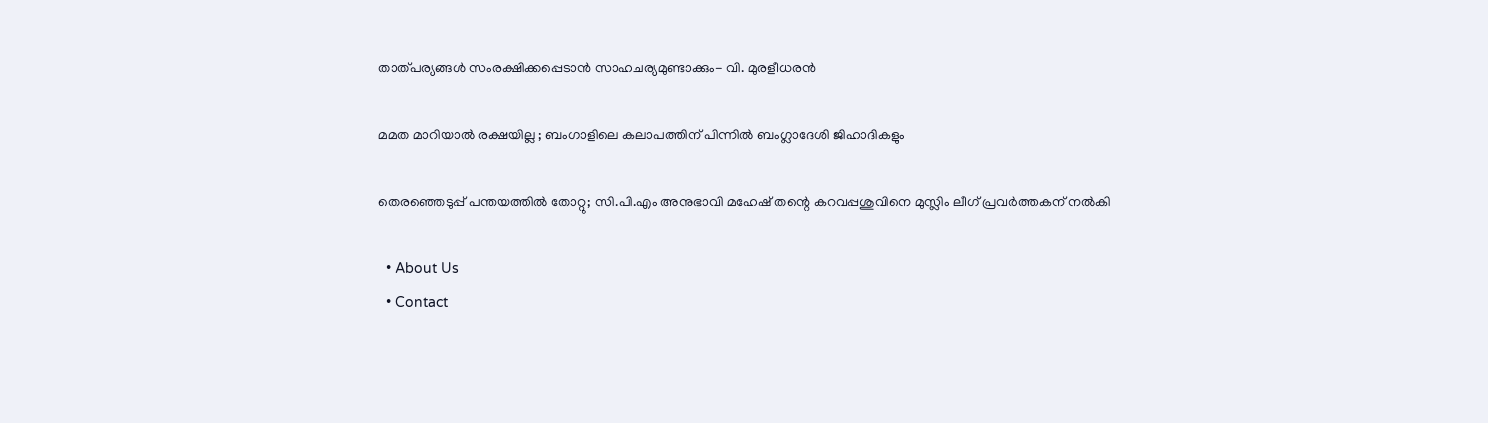താത്പര്യങ്ങള്‍ സംരക്ഷിക്കപ്പെടാന്‍ സാഹചര്യമുണ്ടാക്കും- വി. മുരളീധരന്‍

മമത മാറിയാൽ രക്ഷയില്ല ; ബംഗാളിലെ കലാപത്തിന് പിന്നിൽ ബംഗ്ലാദേശി ജിഹാദികളും

തെരഞ്ഞെടുപ്പ് പന്തയത്തില്‍ തോറ്റു; സി.പി.എം അനുഭാവി മഹേഷ് തന്റെ കറവപ്പശുവിനെ മുസ്ലിം ലീഗ് പ്രവര്‍ത്തകന് നല്‍കി

  • About Us
  • Contact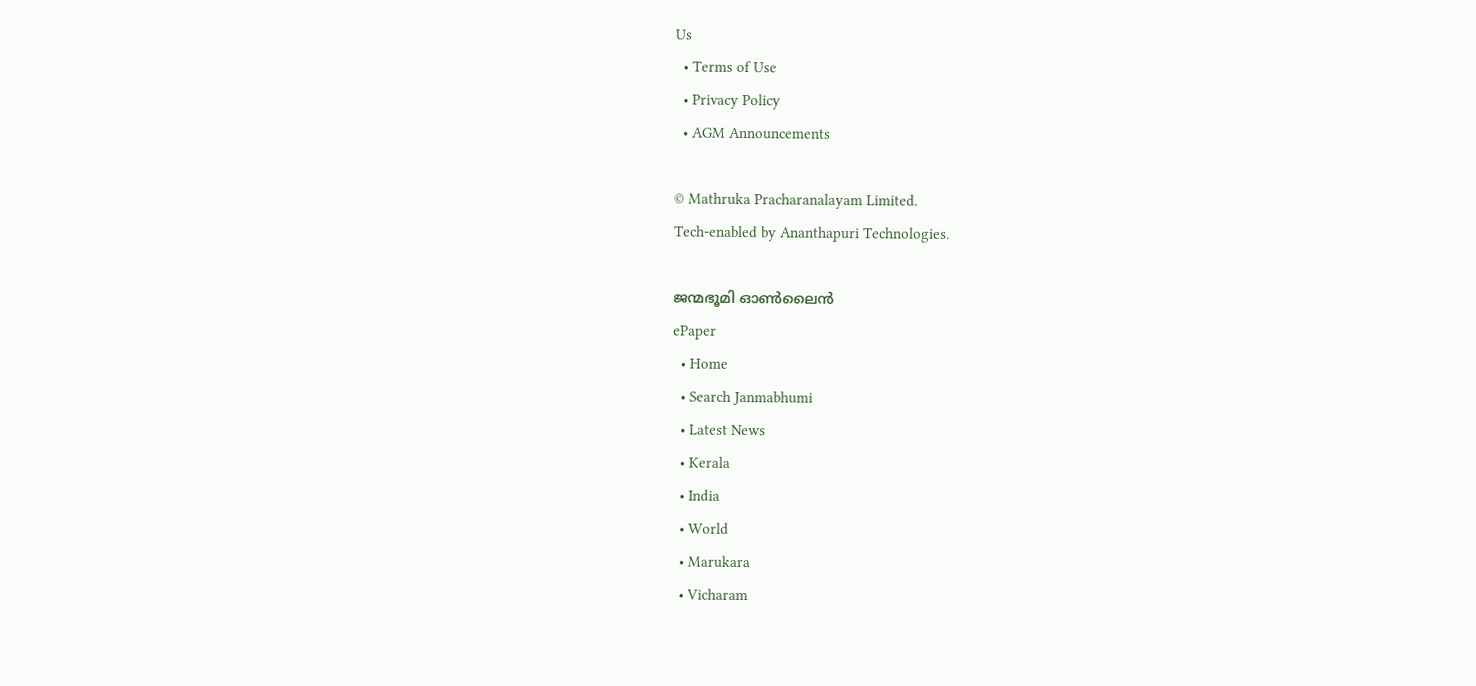Us
  • Terms of Use
  • Privacy Policy
  • AGM Announcements

© Mathruka Pracharanalayam Limited.
Tech-enabled by Ananthapuri Technologies.

ജന്മഭൂമി ഓണ്‍ലൈന്‍
ePaper
  • Home
  • Search Janmabhumi
  • Latest News
  • Kerala
  • India
  • World
  • Marukara
  • Vicharam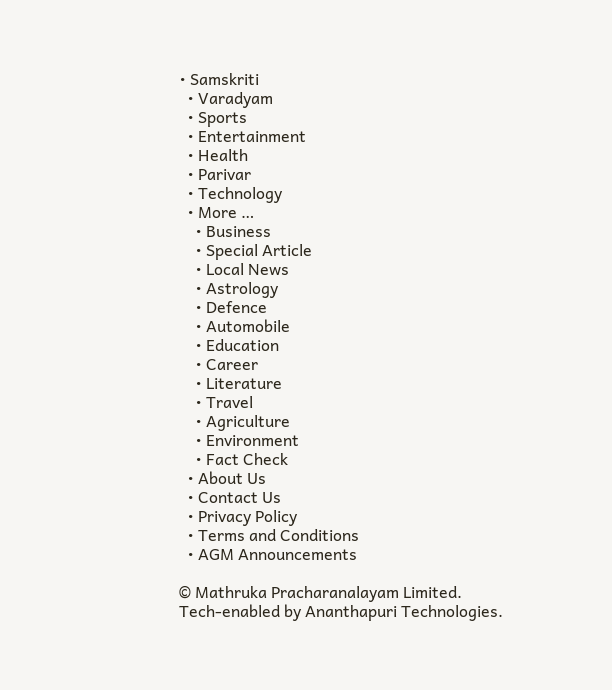• Samskriti
  • Varadyam
  • Sports
  • Entertainment
  • Health
  • Parivar
  • Technology
  • More …
    • Business
    • Special Article
    • Local News
    • Astrology
    • Defence
    • Automobile
    • Education
    • Career
    • Literature
    • Travel
    • Agriculture
    • Environment
    • Fact Check
  • About Us
  • Contact Us
  • Privacy Policy
  • Terms and Conditions
  • AGM Announcements

© Mathruka Pracharanalayam Limited.
Tech-enabled by Ananthapuri Technologies.